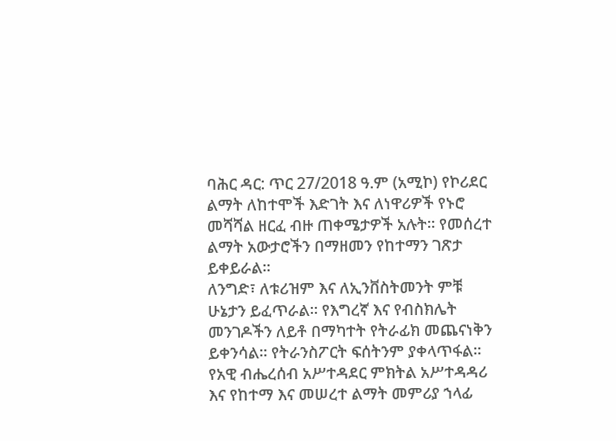ባሕር ዳር: ጥር 27/2018 ዓ.ም (አሚኮ) የኮሪደር ልማት ለከተሞች እድገት እና ለነዋሪዎች የኑሮ መሻሻል ዘርፈ ብዙ ጠቀሜታዎች አሉት። የመሰረተ ልማት አውታሮችን በማዘመን የከተማን ገጽታ ይቀይራል።
ለንግድ፣ ለቱሪዝም እና ለኢንቨስትመንት ምቹ ሁኔታን ይፈጥራል። የእግረኛ እና የብስክሌት መንገዶችን ለይቶ በማካተት የትራፊክ መጨናነቅን ይቀንሳል። የትራንስፖርት ፍሰትንም ያቀላጥፋል።
የአዊ ብሔረሰብ አሥተዳደር ምክትል አሥተዳዳሪ እና የከተማ እና መሠረተ ልማት መምሪያ ኀላፊ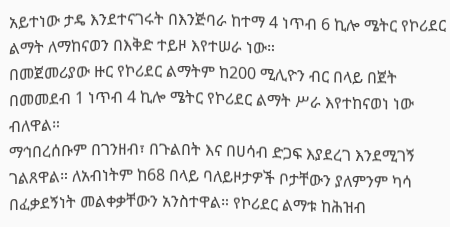አይተነው ታዴ እንደተናገሩት በእንጅባራ ከተማ 4 ነጥብ 6 ኪሎ ሜትር የኮሪደር ልማት ለማከናወን በእቅድ ተይዞ እየተሠራ ነው።
በመጀመሪያው ዙር የኮሪደር ልማትም ከ200 ሚሊዮን ብር በላይ በጀት በመመደብ 1 ነጥብ 4 ኪሎ ሜትር የኮሪደር ልማት ሥራ እየተከናወነ ነው ብለዋል።
ማኅበረሰቡም በገንዘብ፣ በጉልበት እና በሀሳብ ድጋፍ እያደረገ እንደሚገኝ ገልጸዋል። ለአብነትም ከ68 በላይ ባለይዞታዎች ቦታቸውን ያለምንም ካሳ በፈቃደኝነት መልቀቃቸውን አንስተዋል። የኮሪደር ልማቱ ከሕዝብ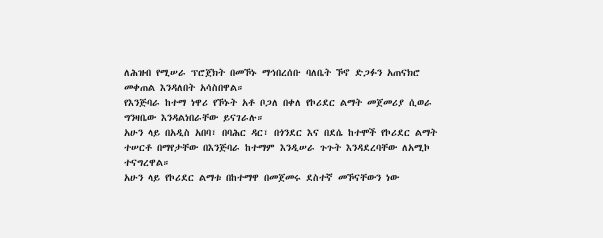ለሕዝብ የሚሠራ ፕሮጀክት በመኾኑ ማኅበረሰቡ ባለቤት ኾኖ ድጋፉን አጠናክሮ መቀጠል እንዳለበት አሳስበዋል።
የእንጅባራ ከተማ ነዋሪ የኾኑት አቶ ቦጋለ በቀለ የኮሪደር ልማት መጀመሪያ ሲወራ ግንዛቤው እንዳልነበራቸው ይናገራሉ።
አሁን ላይ በአዲስ አበባ፣ በባሕር ዳር፣ በጎንደር እና በደሴ ከተሞች የኮሪደር ልማት ተሠርቶ በማየታቸው በእንጅባራ ከተማም እንዲሠራ ጉጉት እንዳደረባቸው ለአሚኮ ተናግረዋል።
አሁን ላይ የኮሪደር ልማቱ በከተማዋ በመጀመሩ ደስተኛ መኾናቸውን ነው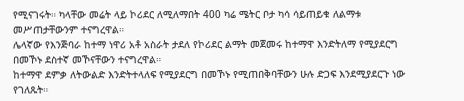የሚናገሩት። ካላቸው መሬት ላይ ኮሪደር ለሚለማበት 400 ካሬ ሜትር ቦታ ካሳ ሳይጠይቁ ለልማቱ መሥጠታቸውንም ተናግረዋል።
ሌላኛው የእንጅባራ ከተማ ነዋሪ አቶ አስራት ታደለ የኮሪደር ልማት መጀመሩ ከተማዋ እንድትለማ የሚያደርግ በመኾኑ ደስተኛ መኾናቸውን ተናግረዋል።
ከተማዋ ደምቃ ለትውልድ እንድትተላለፍ የሚያደርግ በመኾኑ የሚጠበቅባቸውን ሁሉ ድጋፍ እንደሚያደርጉ ነው የገለጹት።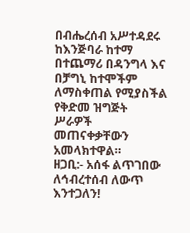በብሔረሰብ አሥተዳደሩ ከእንጅባራ ከተማ በተጨማሪ በዳንግላ እና በቻግኒ ከተሞችም ለማስቀጠል የሚያስችል የቅድመ ዝግጅት ሥራዎች መጠናቀቃቸውን አመላክተዋል።
ዘጋቢ:- አሰፋ ልጥገበው
ለኅብረተሰብ ለውጥ እንተጋለን!